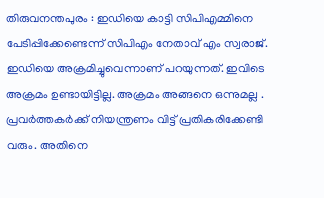തിരുവനന്തപുരം : ഇഡിയെ കാട്ടി സിപിഎമ്മിനെ പേടിപ്പിക്കേണ്ടെന്ന് സിപിഎം നേതാവ് എം സ്വരാജ്. ഇഡിയെ അക്രമിച്ചുവെന്നാണ് പറയുന്നത്. ഇവിടെ അക്രമം ഉണ്ടായിട്ടില്ല. അക്രമം അങ്ങനെ ഒന്നുമല്ല . പ്രവർത്തകർക്ക് നിയന്ത്രണം വിട്ട് പ്രതികരിക്കേണ്ടി വരും. അതിനെ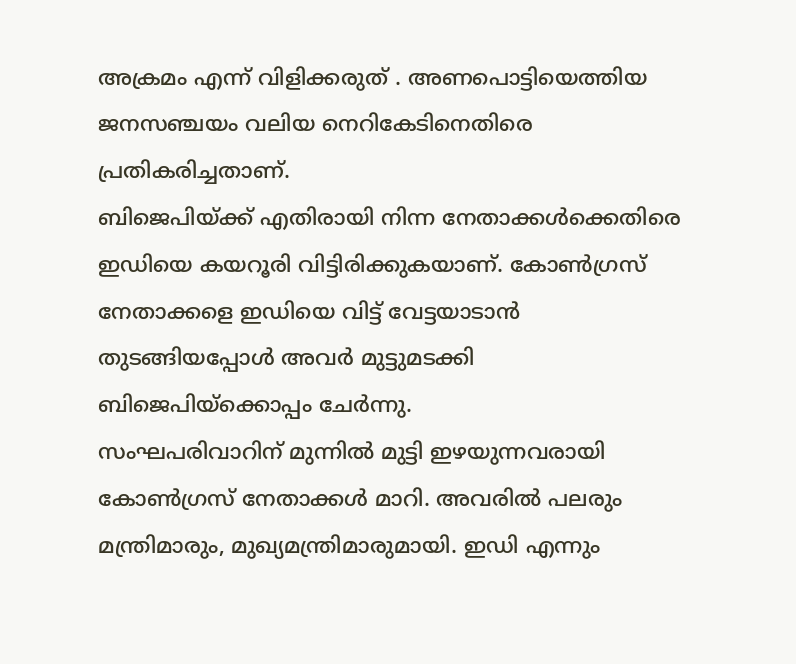അക്രമം എന്ന് വിളിക്കരുത് . അണപൊട്ടിയെത്തിയ ജനസഞ്ചയം വലിയ നെറികേടിനെതിരെ പ്രതികരിച്ചതാണ്.
ബിജെപിയ്ക്ക് എതിരായി നിന്ന നേതാക്കൾക്കെതിരെ ഇഡിയെ കയറൂരി വിട്ടിരിക്കുകയാണ്. കോൺഗ്രസ് നേതാക്കളെ ഇഡിയെ വിട്ട് വേട്ടയാടാൻ തുടങ്ങിയപ്പോൾ അവർ മുട്ടുമടക്കി ബിജെപിയ്ക്കൊപ്പം ചേർന്നു.
സംഘപരിവാറിന് മുന്നിൽ മുട്ടി ഇഴയുന്നവരായി കോൺഗ്രസ് നേതാക്കൾ മാറി. അവരിൽ പലരും മന്ത്രിമാരും, മുഖ്യമന്ത്രിമാരുമായി. ഇഡി എന്നും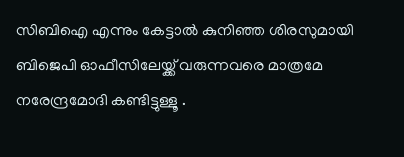സിബിഐ എന്നും കേട്ടാൽ കുനിഞ്ഞ ശിരസുമായി ബിജെപി ഓഫീസിലേയ്ക്ക് വരുന്നവരെ മാത്രമേ നരേന്ദ്രമോദി കണ്ടിട്ടുള്ളൂ .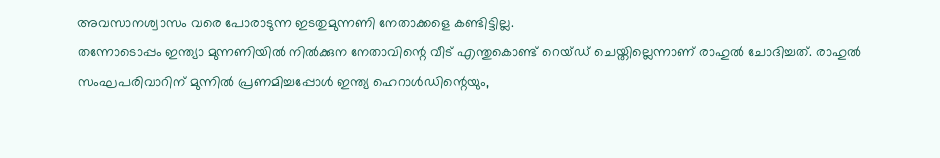അവസാനശ്വാസം വരെ പോരാടുന്ന ഇടതുമുന്നണി നേതാക്കളെ കണ്ടിട്ടില്ല.
തന്നോടൊപ്പം ഇന്ത്യാ മുന്നണിയിൽ നിൽക്കുന നേതാവിന്റെ വീട് എന്തുകൊണ്ട് റെയ്ഡ് ചെയ്തില്ലെന്നാണ് രാഹുൽ ചോദിച്ചത്. രാഹുൽ സംഘപരിവാറിന് മുന്നിൽ പ്രണമിച്ചപ്പോൾ ഇന്ത്യ ഹെറാൾഡിന്റെയും,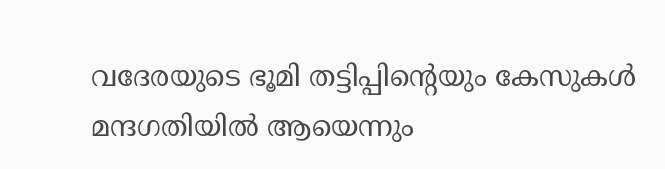വദേരയുടെ ഭൂമി തട്ടിപ്പിന്റെയും കേസുകൾ മന്ദഗതിയിൽ ആയെന്നും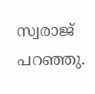സ്വരാജ് പറഞ്ഞു.